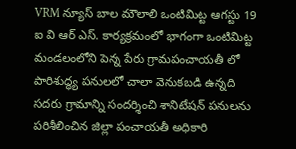VRM న్యూస్ బాల మౌలాలి ఒంటిమిట్ట ఆగస్టు 19
ఐ వి ఆర్ ఎస్. కార్యక్రమంలో భాగంగా ఒంటిమిట్ట మండలంలోని పెన్న పేరు గ్రామపంచాయతీ లో పారిశుద్ధ్య పనులలో చాలా వెనుకబడి ఉన్నది సదరు గ్రామాన్ని సందర్శించి శానిటేషన్ పనులను పరిశీలించిన జిల్లా పంచాయతీ అధికారి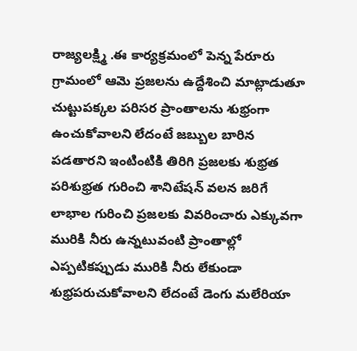రాజ్యలక్ష్మి .ఈ కార్యక్రమంలో పెన్న పేరూరు గ్రామంలో ఆమె ప్రజలను ఉద్దేశించి మాట్లాడుతూ చుట్టుపక్కల పరిసర ప్రాంతాలను శుభ్రంగా ఉంచుకోవాలని లేదంటే జబ్బుల బారిన పడతారని ఇంటింటికి తిరిగి ప్రజలకు శుభ్రత పరిశుభ్రత గురించి శానిటేషన్ వలన జరిగే లాభాల గురించి ప్రజలకు వివరించారు ఎక్కువగా మురికి నీరు ఉన్నటువంటి ప్రాంతాల్లో ఎప్పటికప్పుడు మురికి నీరు లేకుండా శుభ్రపరుచుకోవాలని లేదంటే డెంగు మలేరియా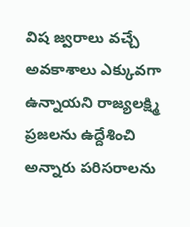విష జ్వరాలు వచ్చే అవకాశాలు ఎక్కువగా ఉన్నాయని రాజ్యలక్ష్మి ప్రజలను ఉద్దేశించి అన్నారు పరిసరాలను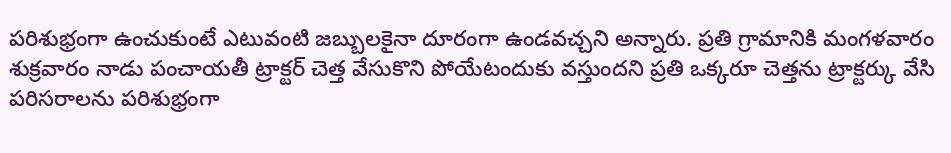పరిశుభ్రంగా ఉంచుకుంటే ఎటువంటి జబ్బులకైనా దూరంగా ఉండవచ్చని అన్నారు. ప్రతి గ్రామానికి మంగళవారం శుక్రవారం నాడు పంచాయతీ ట్రాక్టర్ చెత్త వేసుకొని పోయేటందుకు వస్తుందని ప్రతి ఒక్కరూ చెత్తను ట్రాక్టర్కు వేసి పరిసరాలను పరిశుభ్రంగా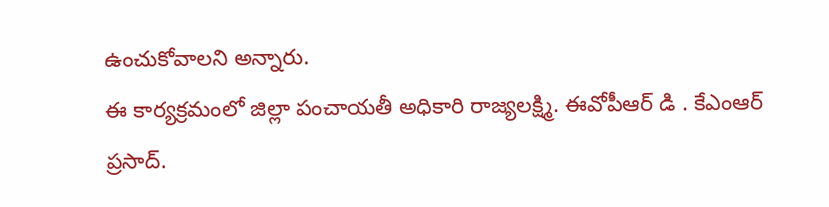ఉంచుకోవాలని అన్నారు.
ఈ కార్యక్రమంలో జిల్లా పంచాయతీ అధికారి రాజ్యలక్ష్మి. ఈవోపీఆర్ డి . కేఎంఆర్ ప్రసాద్.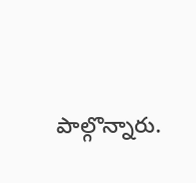పాల్గొన్నారు.